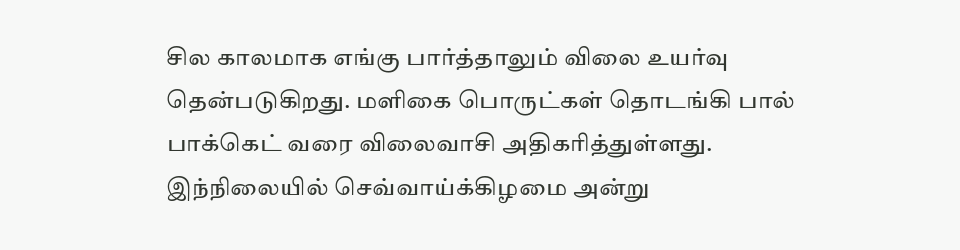சில காலமாக எங்கு பார்த்தாலும் விலை உயர்வு தென்படுகிறது. மளிகை பொருட்கள் தொடங்கி பால் பாக்கெட் வரை விலைவாசி அதிகரித்துள்ளது. இந்நிலையில் செவ்வாய்க்கிழமை அன்று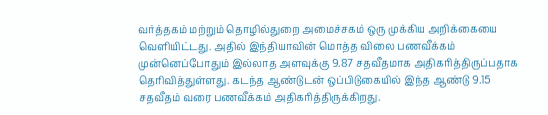வர்த்தகம் மற்றும் தொழில்துறை அமைச்சகம் ஒரு முக்கிய அறிக்கையை வெளியிட்டது. அதில் இந்தியாவின் மொத்த விலை பணவீக்கம் முன்னெப்போதும் இல்லாத அளவுக்கு 9.87 சதவீதமாக அதிகரித்திருப்பதாக தெரிவித்துள்ளது. கடந்த ஆண்டுடன் ஒப்பிடுகையில் இந்த ஆண்டு 9.15 சதவீதம் வரை பணவீக்கம் அதிகரித்திருக்கிறது.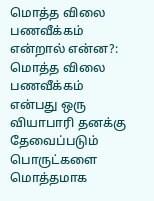மொத்த விலை பணவீக்கம் என்றால் என்ன?: மொத்த விலை பணவீக்கம் என்பது ஒரு வியாபாரி தனக்கு தேவைப்படும் பொருட்களை மொத்தமாக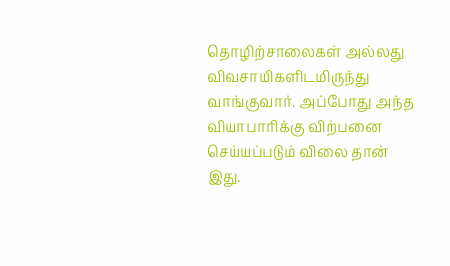தொழிற்சாலைகள் அல்லது விவசாயிகளிடமிருந்து வாங்குவார். அப்போது அந்த வியாபாரிக்கு விற்பனை செய்யப்படும் விலை தான் இது.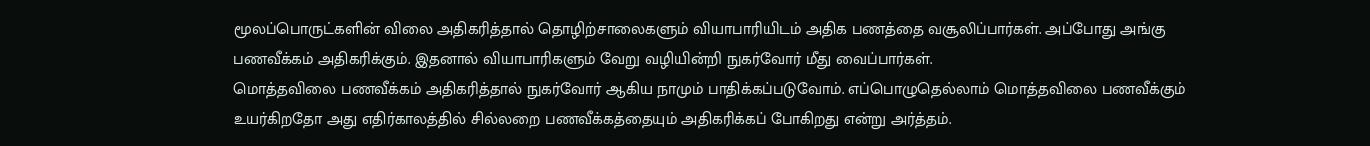மூலப்பொருட்களின் விலை அதிகரித்தால் தொழிற்சாலைகளும் வியாபாரியிடம் அதிக பணத்தை வசூலிப்பார்கள். அப்போது அங்கு பணவீக்கம் அதிகரிக்கும். இதனால் வியாபாரிகளும் வேறு வழியின்றி நுகர்வோர் மீது வைப்பார்கள்.
மொத்தவிலை பணவீக்கம் அதிகரித்தால் நுகர்வோர் ஆகிய நாமும் பாதிக்கப்படுவோம். எப்பொழுதெல்லாம் மொத்தவிலை பணவீக்கும் உயர்கிறதோ அது எதிர்காலத்தில் சில்லறை பணவீக்கத்தையும் அதிகரிக்கப் போகிறது என்று அர்த்தம்.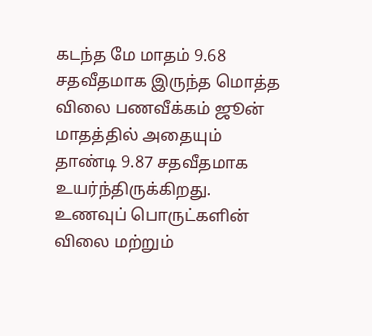கடந்த மே மாதம் 9.68 சதவீதமாக இருந்த மொத்த விலை பணவீக்கம் ஜூன் மாதத்தில் அதையும் தாண்டி 9.87 சதவீதமாக உயர்ந்திருக்கிறது. உணவுப் பொருட்களின் விலை மற்றும்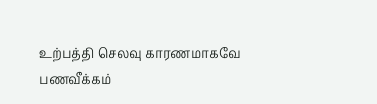உற்பத்தி செலவு காரணமாகவே பணவீக்கம்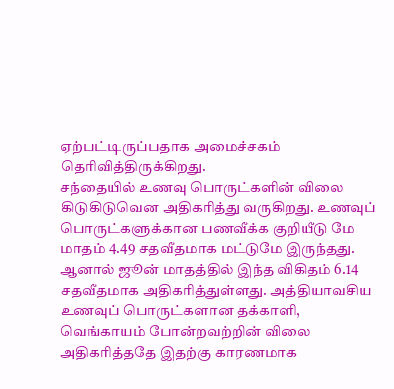ஏற்பட்டிருப்பதாக அமைச்சகம் தெரிவித்திருக்கிறது.
சந்தையில் உணவு பொருட்களின் விலை கிடுகிடுவென அதிகரித்து வருகிறது. உணவுப் பொருட்களுக்கான பணவீக்க குறியீடு மே மாதம் 4.49 சதவீதமாக மட்டுமே இருந்தது. ஆனால் ஜூன் மாதத்தில் இந்த விகிதம் 6.14 சதவீதமாக அதிகரித்துள்ளது. அத்தியாவசிய உணவுப் பொருட்களான தக்காளி, வெங்காயம் போன்றவற்றின் விலை அதிகரித்ததே இதற்கு காரணமாக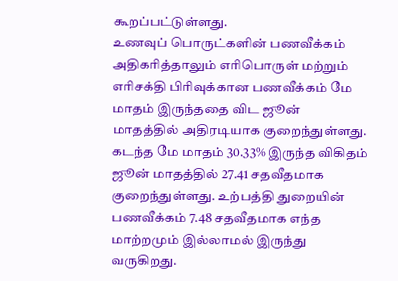கூறப்பட்டுள்ளது.
உணவுப் பொருட்களின் பணவீக்கம் அதிகரித்தாலும் எரிபொருள் மற்றும் எரிசக்தி பிரிவுக்கான பணவீக்கம் மே மாதம் இருந்ததை விட ஜூன் மாதத்தில் அதிரடியாக குறைந்துள்ளது. கடந்த மே மாதம் 30.33% இருந்த விகிதம் ஜூன் மாதத்தில் 27.41 சதவீதமாக குறைந்துள்ளது. உற்பத்தி துறையின் பணவீக்கம் 7.48 சதவீதமாக எந்த மாற்றமும் இல்லாமல் இருந்து வருகிறது.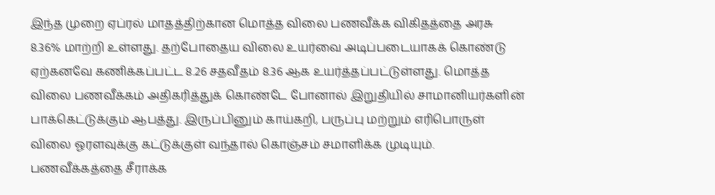இந்த முறை ஏப்ரல் மாதத்திற்கான மொத்த விலை பணவீக்க விகிதத்தை அரசு 8.36% மாற்றி உள்ளது. தற்போதைய விலை உயர்வை அடிப்படையாகக் கொண்டு ஏற்கனவே கணிக்கப்பட்ட 8.26 சதவீதம் 8.36 ஆக உயர்த்தப்பட்டுள்ளது. மொத்த விலை பணவீக்கம் அதிகரித்துக் கொண்டே போனால் இறுதியில் சாமானியர்களின் பாக்கெட்டுக்கும் ஆபத்து. இருப்பினும் காய்கறி, பருப்பு மற்றும் எரிபொருள் விலை ஓரளவுக்கு கட்டுக்குள் வந்தால் கொஞ்சம் சமாளிக்க முடியும். பணவீக்கத்தை சீராக்க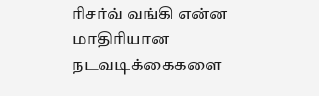ரிசர்வ் வங்கி என்ன மாதிரியான நடவடிக்கைகளை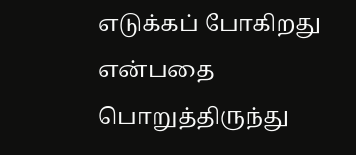எடுக்கப் போகிறது என்பதை பொறுத்திருந்து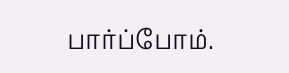பார்ப்போம்.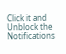Click it and Unblock the Notifications